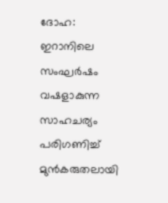ദോഹ: ഇറാനിലെ സംഘർഷം വഷളാകുന്ന സാഹചര്യം പരിഗണിച്ച് മുൻകരുതലായി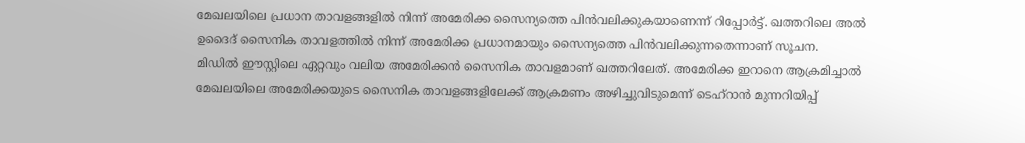മേഖലയിലെ പ്രധാന താവളങ്ങളിൽ നിന്ന് അമേരിക്ക സൈന്യത്തെ പിൻവലിക്കുകയാണെന്ന് റിപ്പോർട്ട്. ഖത്തറിലെ അൽ ഉദൈദ് സൈനിക താവളത്തിൽ നിന്ന് അമേരിക്ക പ്രധാനമായും സൈന്യത്തെ പിൻവലിക്കുന്നതെന്നാണ് സൂചന.
മിഡിൽ ഈസ്റ്റിലെ ഏറ്റവും വലിയ അമേരിക്കൻ സൈനിക താവളമാണ് ഖത്തറിലേത്. അമേരിക്ക ഇറാനെ ആക്രമിച്ചാൽ മേഖലയിലെ അമേരിക്കയുടെ സൈനിക താവളങ്ങളിലേക്ക് ആക്രമണം അഴിച്ചുവിടുമെന്ന് ടെഹ്റാൻ മുന്നറിയിപ്പ്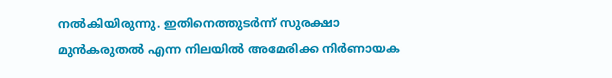നൽകിയിരുന്നു. ഇതിനെത്തുടർന്ന് സുരക്ഷാ മുൻകരുതൽ എന്ന നിലയിൽ അമേരിക്ക നിർണായക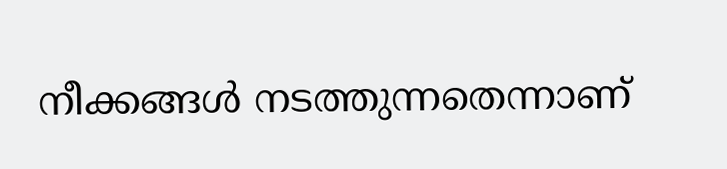നീക്കങ്ങൾ നടത്തുന്നതെന്നാണ്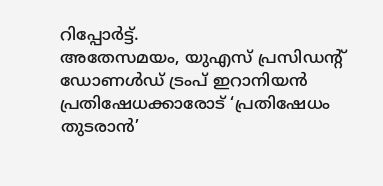റിപ്പോർട്ട്.
അതേസമയം, യുഎസ് പ്രസിഡന്റ് ഡോണൾഡ് ട്രംപ് ഇറാനിയൻ പ്രതിഷേധക്കാരോട് ‘പ്രതിഷേധം തുടരാൻ’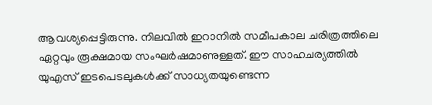ആവശ്യപ്പെട്ടിരുന്നു. നിലവിൽ ഇറാനിൽ സമീപകാല ചരിത്രത്തിലെ ഏറ്റവും രൂക്ഷമായ സംഘർഷമാണുള്ളത്. ഈ സാഹചര്യത്തിൽ യുഎസ് ഇടപെടലുകൾക്ക് സാധ്യതയുണ്ടെന്ന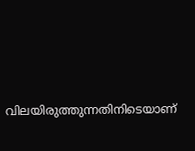വിലയിരുത്തുന്നതിനിടെയാണ്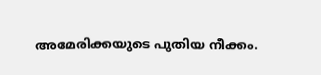അമേരിക്കയുടെ പുതിയ നീക്കം.